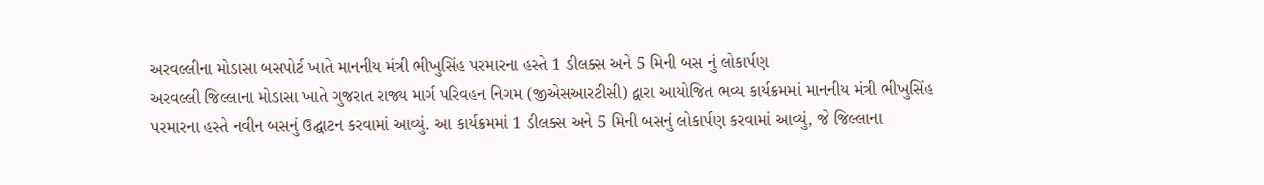અરવલ્લીના મોડાસા બસપોર્ટ ખાતે માનનીય મંત્રી ભીખુસિંહ પરમારના હસ્તે 1 ડીલક્સ અને 5 મિની બસ નું લોકાર્પણ
અરવલ્લી જિલ્લાના મોડાસા ખાતે ગુજરાત રાજ્ય માર્ગ પરિવહન નિગમ (જીએસઆરટીસી) દ્વારા આયોજિત ભવ્ય કાર્યક્રમમાં માનનીય મંત્રી ભીખુસિંહ પરમારના હસ્તે નવીન બસનું ઉદ્ઘાટન કરવામાં આવ્યું. આ કાર્યક્રમમાં 1 ડીલક્સ અને 5 મિની બસનું લોકાર્પણ કરવામાં આવ્યું, જે જિલ્લાના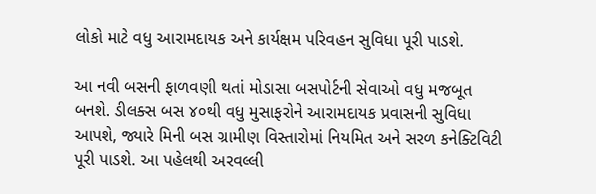લોકો માટે વધુ આરામદાયક અને કાર્યક્ષમ પરિવહન સુવિધા પૂરી પાડશે.

આ નવી બસની ફાળવણી થતાં મોડાસા બસપોર્ટની સેવાઓ વધુ મજબૂત બનશે. ડીલક્સ બસ ૪૦થી વધુ મુસાફરોને આરામદાયક પ્રવાસની સુવિધા આપશે, જ્યારે મિની બસ ગ્રામીણ વિસ્તારોમાં નિયમિત અને સરળ કનેક્ટિવિટી પૂરી પાડશે. આ પહેલથી અરવલ્લી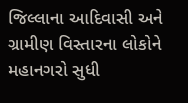જિલ્લાના આદિવાસી અને ગ્રામીણ વિસ્તારના લોકોને મહાનગરો સુધી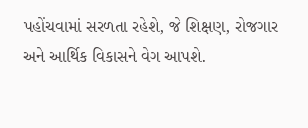પહોંચવામાં સરળતા રહેશે, જે શિક્ષણ, રોજગાર અને આર્થિક વિકાસને વેગ આપશે.